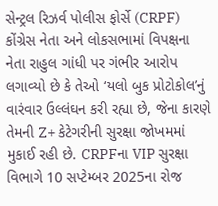સેન્ટ્રલ રિઝર્વ પોલીસ ફોર્સે (CRPF) કોંગ્રેસ નેતા અને લોકસભામાં વિપક્ષના નેતા રાહુલ ગાંધી પર ગંભીર આરોપ લગાવ્યો છે કે તેઓ ‘યલો બુક પ્રોટોકોલ’નું વારંવાર ઉલ્લંઘન કરી રહ્યા છે, જેના કારણે તેમની Z+ કેટેગરીની સુરક્ષા જોખમમાં મુકાઈ રહી છે. CRPFના VIP સુરક્ષા વિભાગે 10 સપ્ટેમ્બર 2025ના રોજ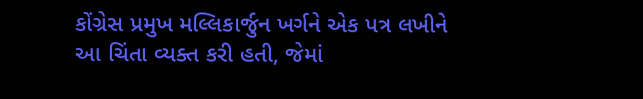કોંગ્રેસ પ્રમુખ મલ્લિકાર્જુન ખર્ગને એક પત્ર લખીને આ ચિંતા વ્યક્ત કરી હતી, જેમાં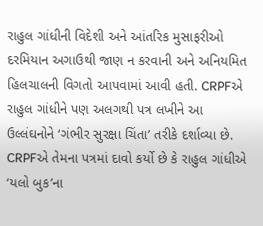રાહુલ ગાંધીની વિદેશી અને આંતરિક મુસાફરીઓ દરમિયાન અગાઉથી જાણ ન કરવાની અને અનિયમિત હિલચાલની વિગતો આપવામાં આવી હતી. CRPFએ રાહુલ ગાંધીને પણ અલગથી પત્ર લખીને આ ઉલ્લંઘનોને ‘ગંભીર સુરક્ષા ચિંતા’ તરીકે દર્શાવ્યા છે.
CRPFએ તેમના પત્રમાં દાવો કર્યો છે કે રાહુલ ગાંધીએ ‘યલો બુક’ના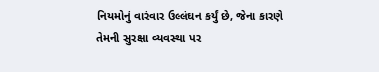નિયમોનું વારંવાર ઉલ્લંઘન કર્યું છે, જેના કારણે તેમની સુરક્ષા વ્યવસ્થા પર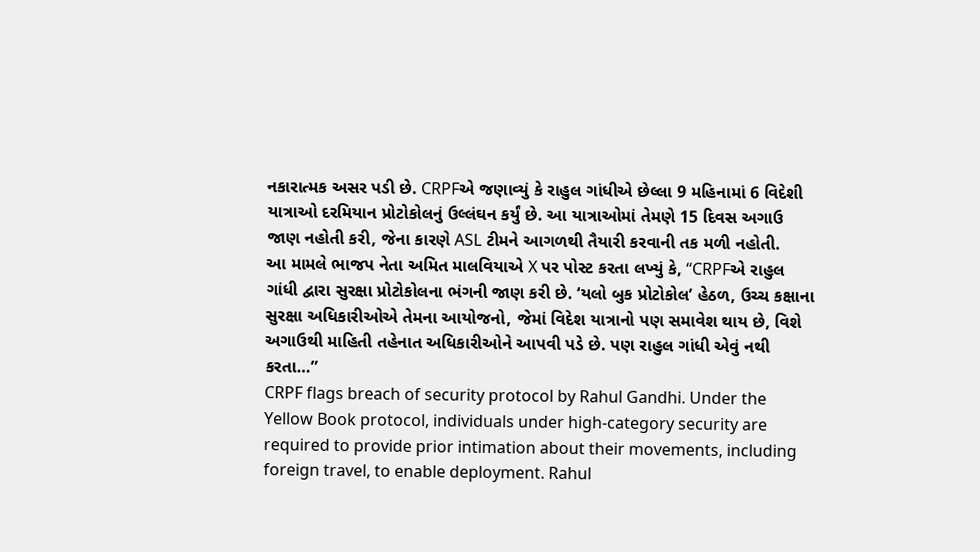નકારાત્મક અસર પડી છે. CRPFએ જણાવ્યું કે રાહુલ ગાંધીએ છેલ્લા 9 મહિનામાં 6 વિદેશી યાત્રાઓ દરમિયાન પ્રોટોકોલનું ઉલ્લંઘન કર્યું છે. આ યાત્રાઓમાં તેમણે 15 દિવસ અગાઉ જાણ નહોતી કરી, જેના કારણે ASL ટીમને આગળથી તૈયારી કરવાની તક મળી નહોતી.
આ મામલે ભાજપ નેતા અમિત માલવિયાએ X પર પોસ્ટ કરતા લખ્યું કે, “CRPFએ રાહુલ ગાંધી દ્વારા સુરક્ષા પ્રોટોકોલના ભંગની જાણ કરી છે. ‘યલો બુક પ્રોટોકોલ’ હેઠળ, ઉચ્ચ કક્ષાના સુરક્ષા અધિકારીઓએ તેમના આયોજનો, જેમાં વિદેશ યાત્રાનો પણ સમાવેશ થાય છે, વિશે અગાઉથી માહિતી તહેનાત અધિકારીઓને આપવી પડે છે. પણ રાહુલ ગાંધી એવું નથી કરતા…”
CRPF flags breach of security protocol by Rahul Gandhi. Under the Yellow Book protocol, individuals under high-category security are required to provide prior intimation about their movements, including foreign travel, to enable deployment. Rahul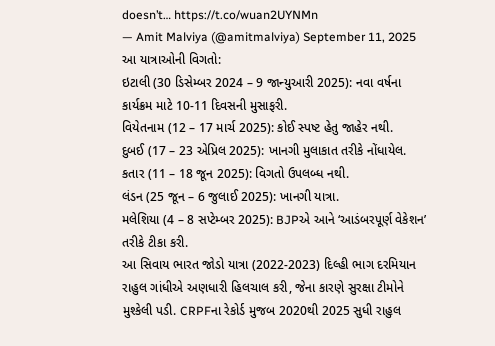doesn’t… https://t.co/wuan2UYNMn
— Amit Malviya (@amitmalviya) September 11, 2025
આ યાત્રાઓની વિગતો:
ઇટાલી (30 ડિસેમ્બર 2024 – 9 જાન્યુઆરી 2025): નવા વર્ષના કાર્યક્રમ માટે 10-11 દિવસની મુસાફરી.
વિયેતનામ (12 – 17 માર્ચ 2025): કોઈ સ્પષ્ટ હેતુ જાહેર નથી.
દુબઈ (17 – 23 એપ્રિલ 2025): ખાનગી મુલાકાત તરીકે નોંધાયેલ.
કતાર (11 – 18 જૂન 2025): વિગતો ઉપલબ્ધ નથી.
લંડન (25 જૂન – 6 જુલાઈ 2025): ખાનગી યાત્રા.
મલેશિયા (4 – 8 સપ્ટેમ્બર 2025): BJPએ આને ‘આડંબરપૂર્ણ વેકેશન’ તરીકે ટીકા કરી.
આ સિવાય ભારત જોડો યાત્રા (2022-2023) દિલ્હી ભાગ દરમિયાન રાહુલ ગાંધીએ અણધારી હિલચાલ કરી, જેના કારણે સુરક્ષા ટીમોને મુશ્કેલી પડી. CRPFના રેકોર્ડ મુજબ 2020થી 2025 સુધી રાહુલ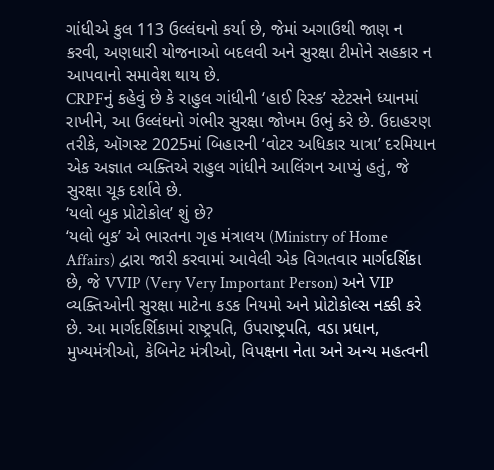ગાંધીએ કુલ 113 ઉલ્લંઘનો કર્યા છે, જેમાં અગાઉથી જાણ ન કરવી, અણધારી યોજનાઓ બદલવી અને સુરક્ષા ટીમોને સહકાર ન આપવાનો સમાવેશ થાય છે.
CRPFનું કહેવું છે કે રાહુલ ગાંધીની ‘હાઈ રિસ્ક’ સ્ટેટસને ધ્યાનમાં રાખીને, આ ઉલ્લંઘનો ગંભીર સુરક્ષા જોખમ ઉભું કરે છે. ઉદાહરણ તરીકે, ઑગસ્ટ 2025માં બિહારની ‘વોટર અધિકાર યાત્રા’ દરમિયાન એક અજ્ઞાત વ્યક્તિએ રાહુલ ગાંધીને આલિંગન આપ્યું હતું, જે સુરક્ષા ચૂક દર્શાવે છે.
‘યલો બુક પ્રોટોકોલ’ શું છે?
‘યલો બુક’ એ ભારતના ગૃહ મંત્રાલય (Ministry of Home Affairs) દ્વારા જારી કરવામાં આવેલી એક વિગતવાર માર્ગદર્શિકા છે, જે VVIP (Very Very Important Person) અને VIP વ્યક્તિઓની સુરક્ષા માટેના કડક નિયમો અને પ્રોટોકોલ્સ નક્કી કરે છે. આ માર્ગદર્શિકામાં રાષ્ટ્રપતિ, ઉપરાષ્ટ્રપતિ, વડા પ્રધાન, મુખ્યમંત્રીઓ, કેબિનેટ મંત્રીઓ, વિપક્ષના નેતા અને અન્ય મહત્વની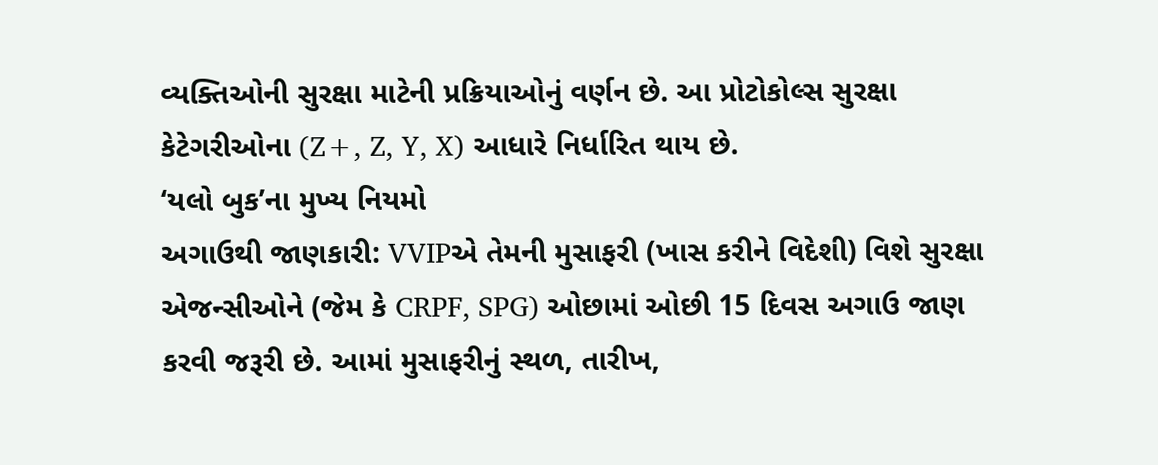વ્યક્તિઓની સુરક્ષા માટેની પ્રક્રિયાઓનું વર્ણન છે. આ પ્રોટોકોલ્સ સુરક્ષા કેટેગરીઓના (Z+, Z, Y, X) આધારે નિર્ધારિત થાય છે.
‘યલો બુક’ના મુખ્ય નિયમો
અગાઉથી જાણકારી: VVIPએ તેમની મુસાફરી (ખાસ કરીને વિદેશી) વિશે સુરક્ષા એજન્સીઓને (જેમ કે CRPF, SPG) ઓછામાં ઓછી 15 દિવસ અગાઉ જાણ કરવી જરૂરી છે. આમાં મુસાફરીનું સ્થળ, તારીખ,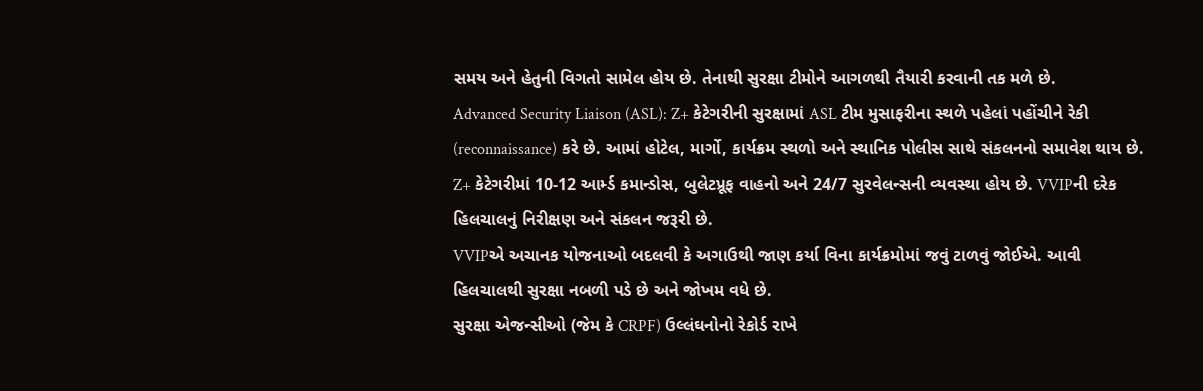સમય અને હેતુની વિગતો સામેલ હોય છે. તેનાથી સુરક્ષા ટીમોને આગળથી તૈયારી કરવાની તક મળે છે.
Advanced Security Liaison (ASL): Z+ કેટેગરીની સુરક્ષામાં ASL ટીમ મુસાફરીના સ્થળે પહેલાં પહોંચીને રેકી (reconnaissance) કરે છે. આમાં હોટેલ, માર્ગો, કાર્યક્રમ સ્થળો અને સ્થાનિક પોલીસ સાથે સંકલનનો સમાવેશ થાય છે.
Z+ કેટેગરીમાં 10-12 આર્મ્ડ કમાન્ડોસ, બુલેટપ્રૂફ વાહનો અને 24/7 સુરવેલન્સની વ્યવસ્થા હોય છે. VVIPની દરેક હિલચાલનું નિરીક્ષણ અને સંકલન જરૂરી છે.
VVIPએ અચાનક યોજનાઓ બદલવી કે અગાઉથી જાણ કર્યા વિના કાર્યક્રમોમાં જવું ટાળવું જોઈએ. આવી હિલચાલથી સુરક્ષા નબળી પડે છે અને જોખમ વધે છે.
સુરક્ષા એજન્સીઓ (જેમ કે CRPF) ઉલ્લંઘનોનો રેકોર્ડ રાખે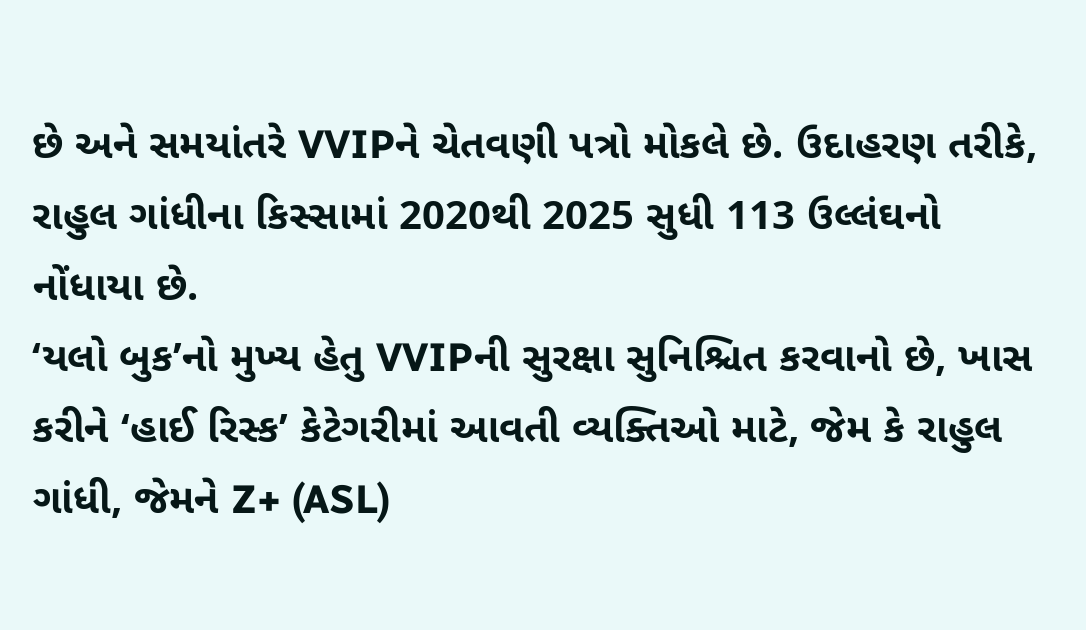છે અને સમયાંતરે VVIPને ચેતવણી પત્રો મોકલે છે. ઉદાહરણ તરીકે, રાહુલ ગાંધીના કિસ્સામાં 2020થી 2025 સુધી 113 ઉલ્લંઘનો નોંધાયા છે.
‘યલો બુક’નો મુખ્ય હેતુ VVIPની સુરક્ષા સુનિશ્ચિત કરવાનો છે, ખાસ કરીને ‘હાઈ રિસ્ક’ કેટેગરીમાં આવતી વ્યક્તિઓ માટે, જેમ કે રાહુલ ગાંધી, જેમને Z+ (ASL)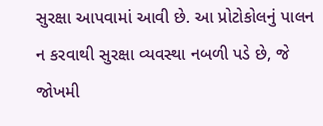સુરક્ષા આપવામાં આવી છે. આ પ્રોટોકોલનું પાલન ન કરવાથી સુરક્ષા વ્યવસ્થા નબળી પડે છે, જે જોખમી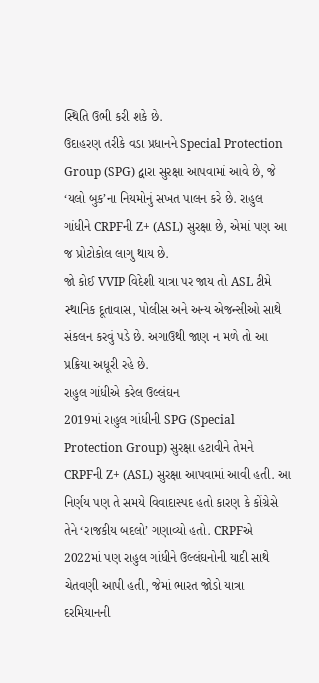સ્થિતિ ઉભી કરી શકે છે.
ઉદાહરણ તરીકે વડા પ્રધાનને Special Protection Group (SPG) દ્વારા સુરક્ષા આપવામાં આવે છે, જે ‘યલો બુક’ના નિયમોનું સખત પાલન કરે છે. રાહુલ ગાંધીને CRPFની Z+ (ASL) સુરક્ષા છે, એમાં પણ આ જ પ્રોટોકોલ લાગુ થાય છે.
જો કોઈ VVIP વિદેશી યાત્રા પર જાય તો ASL ટીમે સ્થાનિક દૂતાવાસ, પોલીસ અને અન્ય એજન્સીઓ સાથે સંકલન કરવું પડે છે. અગાઉથી જાણ ન મળે તો આ પ્રક્રિયા અધૂરી રહે છે.
રાહુલ ગાંધીએ કરેલ ઉલ્લંઘન
2019માં રાહુલ ગાંધીની SPG (Special Protection Group) સુરક્ષા હટાવીને તેમને CRPFની Z+ (ASL) સુરક્ષા આપવામાં આવી હતી. આ નિર્ણય પણ તે સમયે વિવાદાસ્પદ હતો કારણ કે કોંગ્રેસે તેને ‘રાજકીય બદલો’ ગણાવ્યો હતો. CRPFએ 2022માં પણ રાહુલ ગાંધીને ઉલ્લંઘનોની યાદી સાથે ચેતવણી આપી હતી, જેમાં ભારત જોડો યાત્રા દરમિયાનની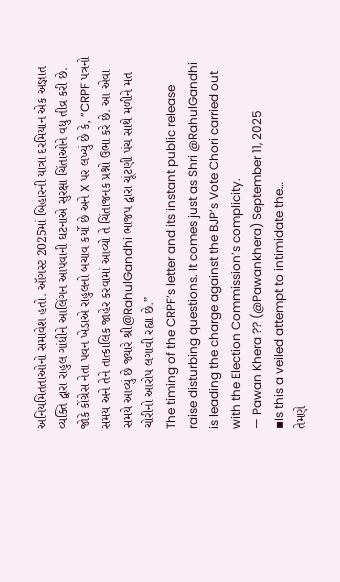અનિયમિતતાઓનો સમાવેશ હતો. ઑગસ્ટ 2025માં બિહારની યાત્રા દરમિયાન એક અજ્ઞાત વ્યક્તિ દ્વારા રાહુલ ગાંધીને આલિંગન આપવાની ઘટનાએ સુરક્ષા ચિંતાઓને વધુ તીવ્ર કરી છે.
જોકે કોંગ્રેસ નેતા પવન ખેડાએ રાહુલનો બચાવ કર્યો છે અને X પર લખ્યું છે કે, “CRPF પત્રનો સમય અને તેને તાત્કાલિક જાહેર કરવામાં આવ્યો તે ચિંતાજનક પ્રશ્નો ઉભા કરે છે. આ એવા સમયે આવ્યું છે જ્યારે શ્રી@RahulGandhi ભાજપ દ્વારા ચૂંટણી પંચ સાથે મળીને મત ચોરીનો આરોપ લગાવી રહ્યા છે.”
The timing of the CRPF’s letter and its instant public release raise disturbing questions. It comes just as Shri @RahulGandhi is leading the charge against the BJP’s Vote Chori carried out with the Election Commission’s complicity.
— Pawan Khera ?? (@Pawankhera) September 11, 2025
▪Is this a veiled attempt to intimidate the…
તેમણે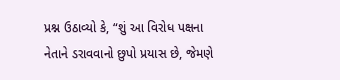પ્રશ્ન ઉઠાવ્યો કે, “શું આ વિરોધ પક્ષના નેતાને ડરાવવાનો છુપો પ્રયાસ છે, જેમણે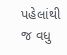પહેલાંથી જ વધુ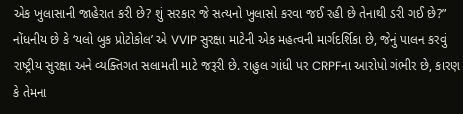એક ખુલાસાની જાહેરાત કરી છે? શું સરકાર જે સત્યનો ખુલાસો કરવા જઈ રહી છે તેનાથી ડરી ગઈ છે?”
નોંધનીય છે કે ‘યલો બુક પ્રોટોકોલ’ એ VVIP સુરક્ષા માટેની એક મહત્વની માર્ગદર્શિકા છે, જેનું પાલન કરવું રાષ્ટ્રીય સુરક્ષા અને વ્યક્તિગત સલામતી માટે જરૂરી છે. રાહુલ ગાંધી પર CRPFના આરોપો ગંભીર છે, કારણ કે તેમના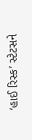‘હાઈ રિસ્ક’ સ્ટેટસને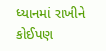ધ્યાનમાં રાખીને કોઈપણ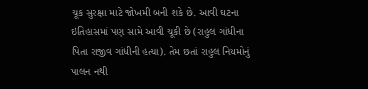ચૂક સુરક્ષા માટે જોખમી બની શકે છે. આવી ઘટના ઇતિહાસમાં પણ સામે આવી ચૂકી છે (રાહુલ ગાંધીના પિતા રાજીવ ગાંધીની હત્યા). તેમ છતાં રાહુલ નિયમોનું પાલન નથી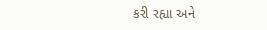કરી રહ્યા અને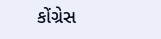કોંગ્રેસ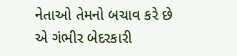નેતાઓ તેમનો બચાવ કરે છે એ ગંભીર બેદરકારી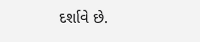દર્શાવે છે.